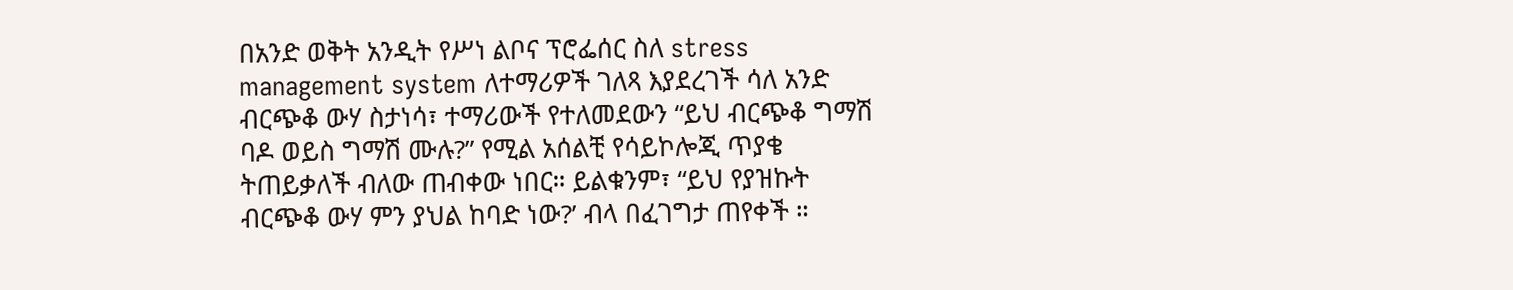በአንድ ወቅት አንዲት የሥነ ልቦና ፕሮፌሰር ስለ stress management system ለተማሪዎች ገለጻ እያደረገች ሳለ አንድ ብርጭቆ ውሃ ስታነሳ፣ ተማሪውች የተለመደውን “ይህ ብርጭቆ ግማሽ ባዶ ወይስ ግማሽ ሙሉ?” የሚል አሰልቺ የሳይኮሎጂ ጥያቄ ትጠይቃለች ብለው ጠብቀው ነበር። ይልቁንም፣ “ይህ የያዝኩት ብርጭቆ ውሃ ምን ያህል ከባድ ነው?’ ብላ በፈገግታ ጠየቀች ።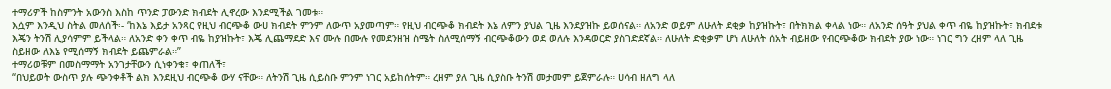ተማሪዎች ከስምንት አውንስ እስከ ጥንድ ፓውንድ ክብደት ሊኖረው እንደሚችል ገመቱ።
እሷም እንዲህ ስትል መለሰች፡- ‘ከእኔ እይታ አንጻር የዚህ ብርጭቆ ውሀ ክብደት ምንም ለውጥ አያመጣም። የዚህ ብርጭቆ ክብደት እኔ ለምን ያህል ጊዜ እንደያዝኩ ይወሰናል። ለአንድ ወይም ለሁለት ደቂቃ ከያዝኩት፣ በትክክል ቀላል ነው። ለአንድ ሰዓት ያህል ቀጥ ብዬ ከያዝኩት፣ ክብደቱ እጄን ትንሽ ሊያሳምም ይችላል። ለአንድ ቀን ቀጥ ብዬ ከያዝኩት፣ እጄ ሊጨማደድ እና ሙሉ በሙሉ የመደንዘዝ ስሜት ስለሚሰማኝ ብርጭቆውን ወደ ወለሉ እንዳወርድ ያስገድደኛል። ለሁለት ድቂቃም ሆነ ለሁለት ሰአት ብይዘው የብርጭቆው ክብደት ያው ነው። ነገር ግን ረዘም ላለ ጊዜ ስይዘው ለእኔ የሚሰማኝ ክብደት ይጨምራል።”
ተማሪወቹም በመስማማት አንገታቸውን ሲነቀንቁ፣ ቀጠለች፣
“በህይወት ውስጥ ያሉ ጭንቀቶች ልክ እንደዚህ ብርጭቆ ውሃ ናቸው። ለትንሽ ጊዜ ሲይስቡ ምንም ነገር አይከሰትም። ረዘም ያለ ጊዜ ሲያስቡ ትንሽ መታመም ይጀምራሉ። ሀሳብ ዘለግ ላለ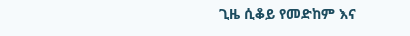ጊዜ ሲቆይ የመድከም እና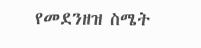የመደንዘዝ ስሜት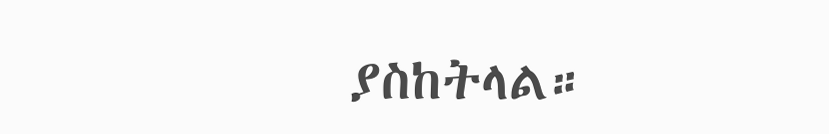ያስከትላል።